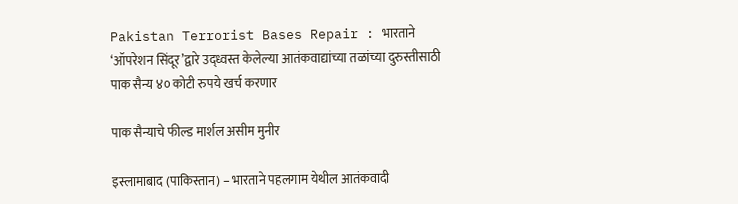Pakistan Terrorist Bases Repair : भारताने ‘ऑपरेशन सिंदूर’द्वारे उद्ध्वस्त केलेल्या आतंकवाद्यांच्या तळांच्या दुरुस्तीसाठी पाक सैन्य ४० कोटी रुपये खर्च करणार

पाक सैन्याचे फील्ड मार्शल असीम मुनीर

इस्लामाबाद (पाकिस्तान) – भारताने पहलगाम येथील आतंकवादी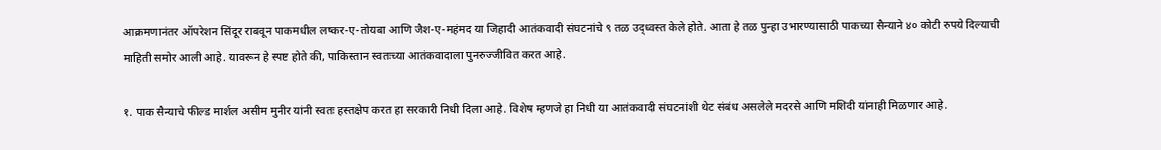आक्रमणानंतर ऑपरेशन सिंदूर राबवून पाकमधील लष्कर-ए-तोयबा आणि जैश-ए-महंमद या जिहादी आतंकवादी संघटनांचे ९ तळ उद्ध्वस्त केले होते. आता हे तळ पुन्हा उभारण्यासाठी पाकच्या सैन्याने ४० कोटी रुपये दिल्याची माहिती समोर आली आहे. यावरून हे स्पष्ट होते की, पाकिस्तान स्वतःच्या आतंकवादाला पुनरुज्जीवित करत आहे.

१. पाक सैन्याचे फील्ड मार्शल असीम मुनीर यांनी स्वतः हस्तक्षेप करत हा सरकारी निधी दिला आहे. विशेष म्हणजे हा निधी या आतंकवादी संघटनांशी थेट संबंध असलेले मदरसे आणि मशिदी यांनाही मिळणार आहे.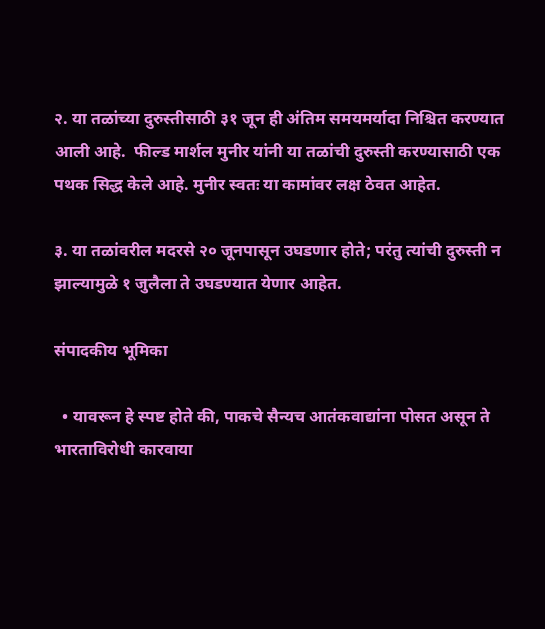२. या तळांच्या दुरुस्तीसाठी ३१ जून ही अंतिम समयमर्यादा निश्चित करण्यात आली आहे.  फील्ड मार्शल मुनीर यांनी या तळांची दुरुस्ती करण्यासाठी एक पथक सिद्ध केले आहे. मुनीर स्वतः या कामांवर लक्ष ठेवत आहेत.

३. या तळांवरील मदरसे २० जूनपासून उघडणार होते; परंतु त्यांची दुरुस्ती न झाल्यामुळे १ जुलैला ते उघडण्यात येणार आहेत.

संपादकीय भूमिका

  • यावरून हे स्पष्ट होते की, पाकचे सैन्यच आतंकवाद्यांना पोसत असून ते भारताविरोधी कारवाया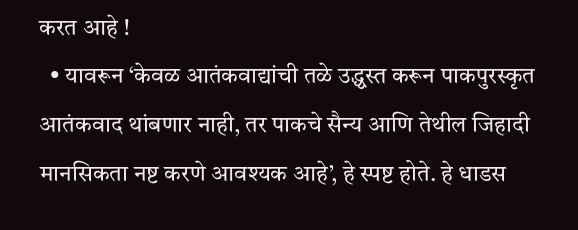करत आहे !
  • यावरून ‘केवळ आतंकवाद्यांची तळे उद्ध्वस्त करून पाकपुरस्कृत आतंकवाद थांबणार नाही, तर पाकचे सैन्य आणि तेथील जिहादी मानसिकता नष्ट करणे आवश्यक आहे’, हे स्पष्ट होते. हे धाडस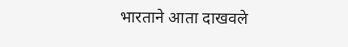भारताने आता दाखवले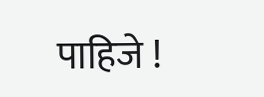पाहिजे !